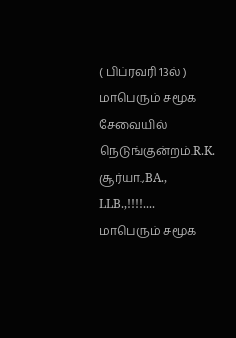( பிப்ரவரி 13ல் ) மாபெரும் சமூக சேவையில் நெடுங்குன்றம்.R.K. சூர்யா.,BA., LLB.,!!!!....
மாபெரும் சமூக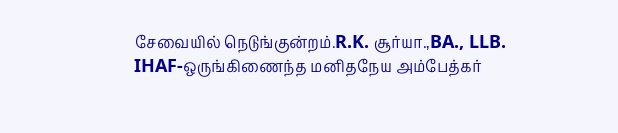சேவையில் நெடுங்குன்றம்.R.K. சூர்யா.,BA., LLB.
IHAF-ஒருங்கிணைந்த மனிதநேய அம்பேத்கர்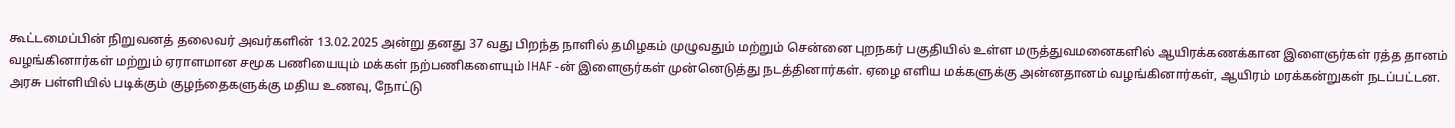கூட்டமைப்பின் நிறுவனத் தலைவர் அவர்களின் 13.02.2025 அன்று தனது 37 வது பிறந்த நாளில் தமிழகம் முழுவதும் மற்றும் சென்னை புறநகர் பகுதியில் உள்ள மருத்துவமனைகளில் ஆயிரக்கணக்கான இளைஞர்கள் ரத்த தானம் வழங்கினார்கள் மற்றும் ஏராளமான சமூக பணியையும் மக்கள் நற்பணிகளையும் IHAF -ன் இளைஞர்கள் முன்னெடுத்து நடத்தினார்கள். ஏழை எளிய மக்களுக்கு அன்னதானம் வழங்கினார்கள், ஆயிரம் மரக்கன்றுகள் நடப்பட்டன.
அரசு பள்ளியில் படிக்கும் குழந்தைகளுக்கு மதிய உணவு, நோட்டு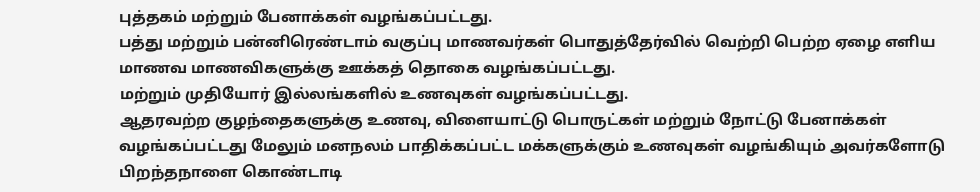புத்தகம் மற்றும் பேனாக்கள் வழங்கப்பட்டது.
பத்து மற்றும் பன்னிரெண்டாம் வகுப்பு மாணவர்கள் பொதுத்தேர்வில் வெற்றி பெற்ற ஏழை எளிய மாணவ மாணவிகளுக்கு ஊக்கத் தொகை வழங்கப்பட்டது.
மற்றும் முதியோர் இல்லங்களில் உணவுகள் வழங்கப்பட்டது.
ஆதரவற்ற குழந்தைகளுக்கு உணவு, விளையாட்டு பொருட்கள் மற்றும் நோட்டு பேனாக்கள் வழங்கப்பட்டது மேலும் மனநலம் பாதிக்கப்பட்ட மக்களுக்கும் உணவுகள் வழங்கியும் அவர்களோடு பிறந்தநாளை கொண்டாடி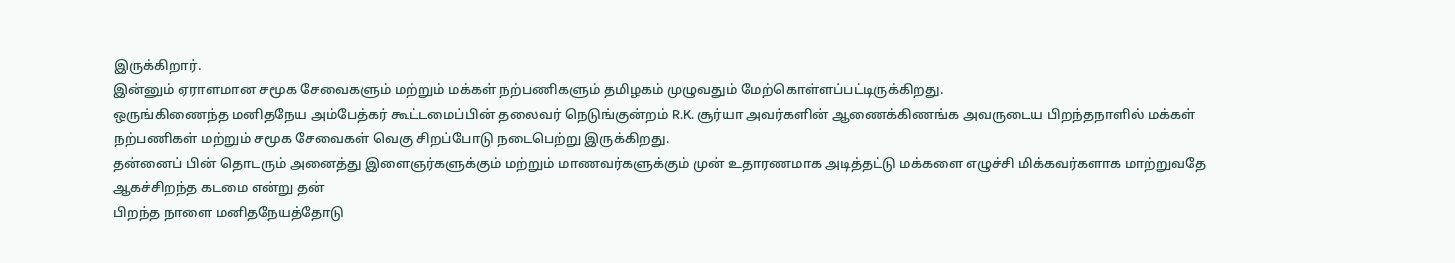இருக்கிறார்.
இன்னும் ஏராளமான சமூக சேவைகளும் மற்றும் மக்கள் நற்பணிகளும் தமிழகம் முழுவதும் மேற்கொள்ளப்பட்டிருக்கிறது.
ஒருங்கிணைந்த மனிதநேய அம்பேத்கர் கூட்டமைப்பின் தலைவர் நெடுங்குன்றம் R.K. சூர்யா அவர்களின் ஆணைக்கிணங்க அவருடைய பிறந்தநாளில் மக்கள் நற்பணிகள் மற்றும் சமூக சேவைகள் வெகு சிறப்போடு நடைபெற்று இருக்கிறது.
தன்னைப் பின் தொடரும் அனைத்து இளைஞர்களுக்கும் மற்றும் மாணவர்களுக்கும் முன் உதாரணமாக அடித்தட்டு மக்களை எழுச்சி மிக்கவர்களாக மாற்றுவதே ஆகச்சிறந்த கடமை என்று தன்
பிறந்த நாளை மனிதநேயத்தோடு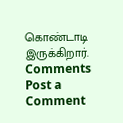கொண்டாடி இருக்கிறார்.
Comments
Post a Comment